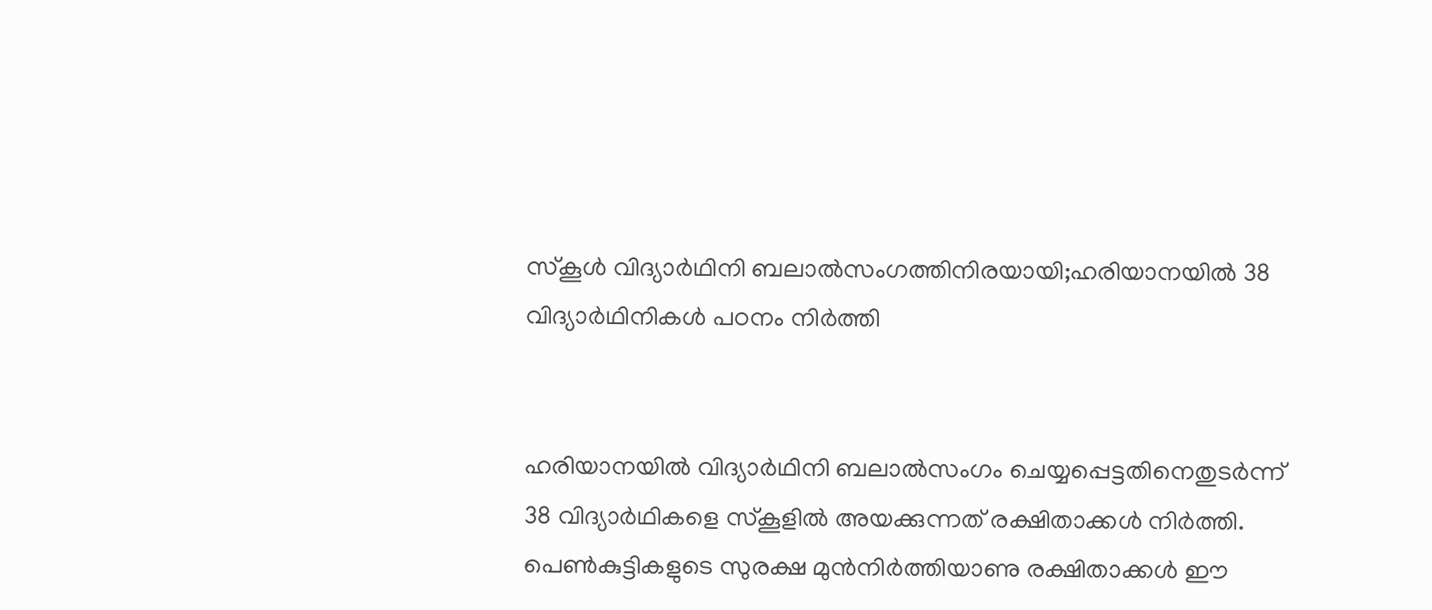സ്‌കൂള്‍ വിദ്യാര്‍ഥിനി ബലാല്‍സംഗത്തിനിരയായി;ഹരിയാനയില്‍ 38 വിദ്യാര്‍ഥിനികള്‍ പഠനം നിര്‍ത്തി


ഹരിയാനയില്‍ വിദ്യാര്‍ഥിനി ബലാല്‍സംഗം ചെയ്യപ്പെട്ടതിനെതുടര്‍ന്ന് 38 വിദ്യാര്‍ഥികളെ സ്‌കൂളില്‍ അയക്കുന്നത് രക്ഷിതാക്കള്‍ നിര്‍ത്തി. പെണ്‍കുട്ടികളുടെ സുരക്ഷ മുന്‍നിര്‍ത്തിയാണു രക്ഷിതാക്കള്‍ ഈ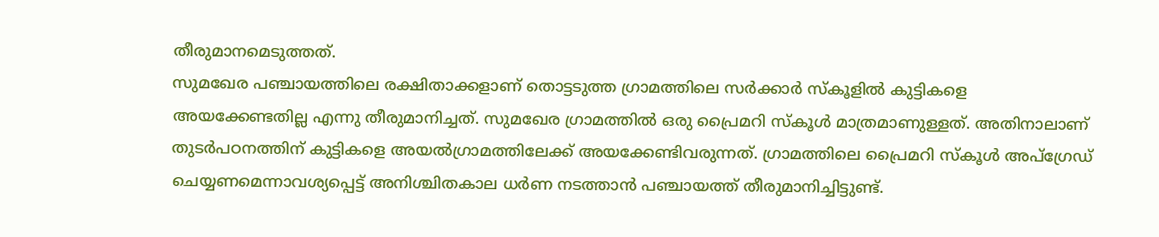തീരുമാനമെടുത്തത്.
സുമഖേര പഞ്ചായത്തിലെ രക്ഷിതാക്കളാണ് തൊട്ടടുത്ത ഗ്രാമത്തിലെ സര്‍ക്കാര്‍ സ്‌കൂളില്‍ കുട്ടികളെ അയക്കേണ്ടതില്ല എന്നു തീരുമാനിച്ചത്. സുമഖേര ഗ്രാമത്തില്‍ ഒരു പ്രൈമറി സ്‌കൂള്‍ മാത്രമാണുള്ളത്. അതിനാലാണ് തുടര്‍പഠനത്തിന് കുട്ടികളെ അയല്‍ഗ്രാമത്തിലേക്ക് അയക്കേണ്ടിവരുന്നത്. ഗ്രാമത്തിലെ പ്രൈമറി സ്‌കൂള്‍ അപ്‌ഗ്രേഡ് ചെയ്യണമെന്നാവശ്യപ്പെട്ട് അനിശ്ചിതകാല ധര്‍ണ നടത്താന്‍ പഞ്ചായത്ത് തീരുമാനിച്ചിട്ടുണ്ട്.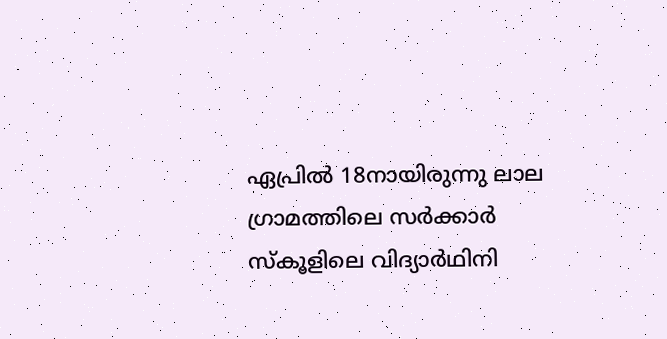ഏപ്രില്‍ 18നായിരുന്നു ലാല ഗ്രാമത്തിലെ സര്‍ക്കാര്‍ സ്‌കൂളിലെ വിദ്യാര്‍ഥിനി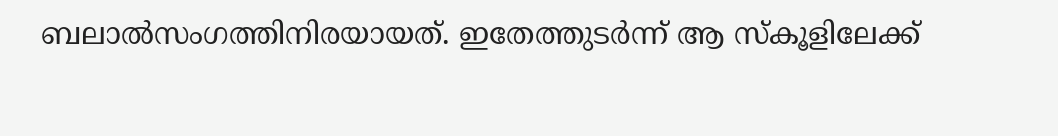ബലാല്‍സംഗത്തിനിരയായത്. ഇതേത്തുടര്‍ന്ന് ആ സ്‌കൂളിലേക്ക്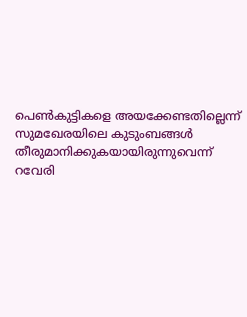പെണ്‍കുട്ടികളെ അയക്കേണ്ടതില്ലെന്ന് സുമഖേരയിലെ കുടുംബങ്ങള്‍ തീരുമാനിക്കുകയായിരുന്നുവെന്ന് റവേരി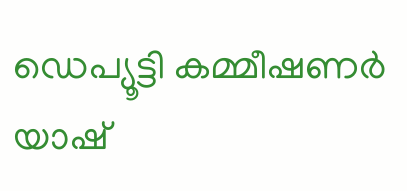ഡെപ്യൂട്ടി കമ്മീഷണര്‍ യാഷ്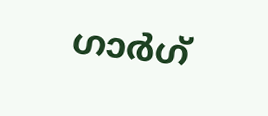ഗാര്‍ഗ്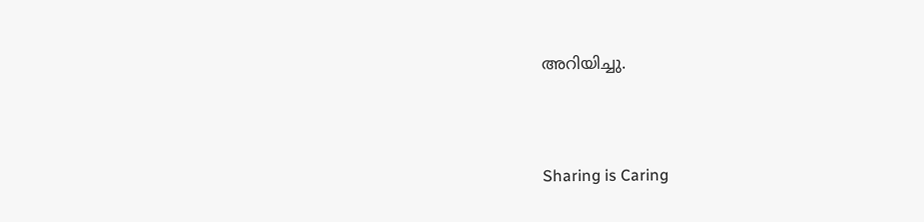അറിയിച്ചു.




Sharing is Caring